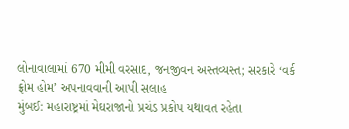લોનાવાલામાં 670 મીમી વરસાદ, જનજીવન અસ્તવ્યસ્ત; સરકારે ‘વર્ક ફ્રોમ હોમ’ અપનાવવાની આપી સલાહ
મુંબઈ: મહારાષ્ટ્રમાં મેઘરાજાનો પ્રચંડ પ્રકોપ યથાવત રહેતા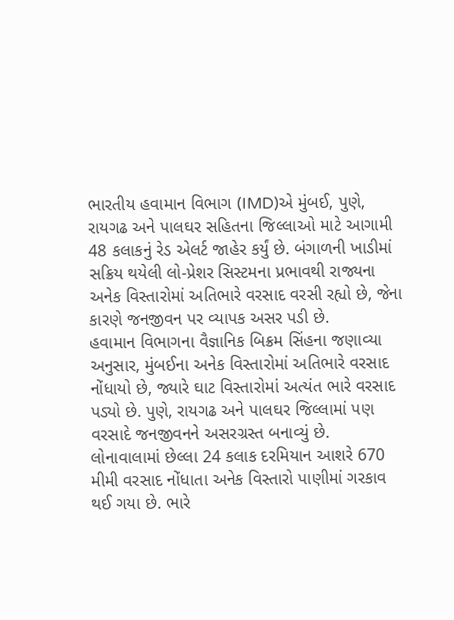ભારતીય હવામાન વિભાગ (IMD)એ મુંબઈ, પુણે, રાયગઢ અને પાલઘર સહિતના જિલ્લાઓ માટે આગામી 48 કલાકનું રેડ એલર્ટ જાહેર કર્યું છે. બંગાળની ખાડીમાં સક્રિય થયેલી લો-પ્રેશર સિસ્ટમના પ્રભાવથી રાજ્યના અનેક વિસ્તારોમાં અતિભારે વરસાદ વરસી રહ્યો છે, જેના કારણે જનજીવન પર વ્યાપક અસર પડી છે.
હવામાન વિભાગના વૈજ્ઞાનિક બિક્રમ સિંહના જણાવ્યા અનુસાર, મુંબઈના અનેક વિસ્તારોમાં અતિભારે વરસાદ નોંધાયો છે, જ્યારે ઘાટ વિસ્તારોમાં અત્યંત ભારે વરસાદ પડ્યો છે. પુણે, રાયગઢ અને પાલઘર જિલ્લામાં પણ વરસાદે જનજીવનને અસરગ્રસ્ત બનાવ્યું છે.
લોનાવાલામાં છેલ્લા 24 કલાક દરમિયાન આશરે 670 મીમી વરસાદ નોંધાતા અનેક વિસ્તારો પાણીમાં ગરકાવ થઈ ગયા છે. ભારે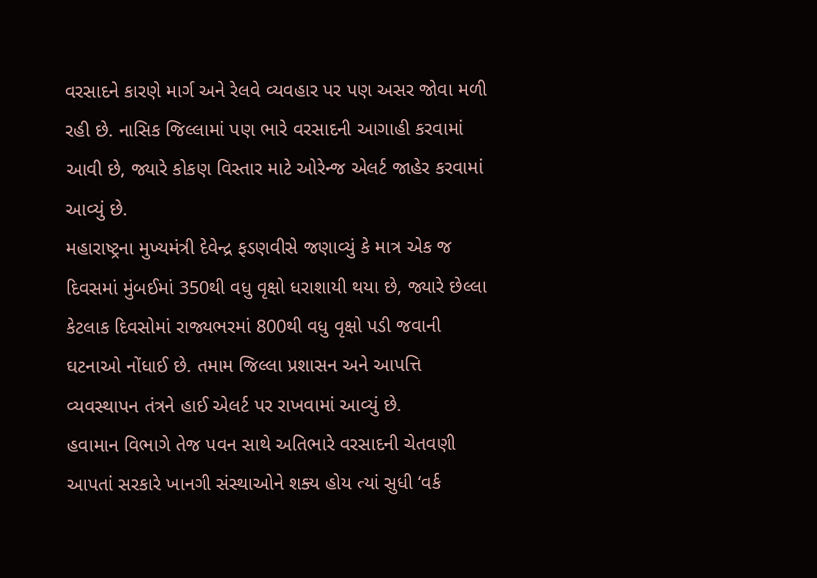વરસાદને કારણે માર્ગ અને રેલવે વ્યવહાર પર પણ અસર જોવા મળી રહી છે. નાસિક જિલ્લામાં પણ ભારે વરસાદની આગાહી કરવામાં આવી છે, જ્યારે કોકણ વિસ્તાર માટે ઓરેન્જ એલર્ટ જાહેર કરવામાં આવ્યું છે.
મહારાષ્ટ્રના મુખ્યમંત્રી દેવેન્દ્ર ફડણવીસે જણાવ્યું કે માત્ર એક જ દિવસમાં મુંબઈમાં 350થી વધુ વૃક્ષો ધરાશાયી થયા છે, જ્યારે છેલ્લા કેટલાક દિવસોમાં રાજ્યભરમાં 800થી વધુ વૃક્ષો પડી જવાની ઘટનાઓ નોંધાઈ છે. તમામ જિલ્લા પ્રશાસન અને આપત્તિ વ્યવસ્થાપન તંત્રને હાઈ એલર્ટ પર રાખવામાં આવ્યું છે.
હવામાન વિભાગે તેજ પવન સાથે અતિભારે વરસાદની ચેતવણી આપતાં સરકારે ખાનગી સંસ્થાઓને શક્ય હોય ત્યાં સુધી ‘વર્ક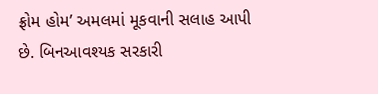ફ્રોમ હોમ’ અમલમાં મૂકવાની સલાહ આપી છે. બિનઆવશ્યક સરકારી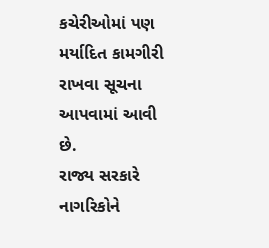કચેરીઓમાં પણ મર્યાદિત કામગીરી રાખવા સૂચના આપવામાં આવી છે.
રાજ્ય સરકારે નાગરિકોને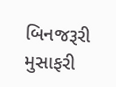બિનજરૂરી મુસાફરી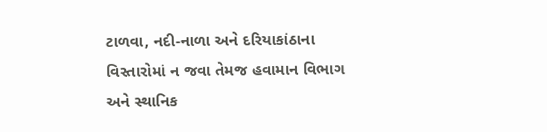ટાળવા, નદી-નાળા અને દરિયાકાંઠાના વિસ્તારોમાં ન જવા તેમજ હવામાન વિભાગ અને સ્થાનિક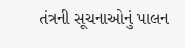તંત્રની સૂચનાઓનું પાલન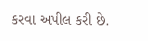કરવા અપીલ કરી છે.